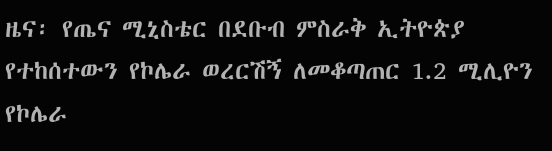ዜና፡ የጤና ሚኒስቴር በደቡብ ምስራቅ ኢትዮጵያ የተከሰተውን የኮሌራ ወረርሽኝ ለመቆጣጠር 1.2 ሚሊዮን የኮሌራ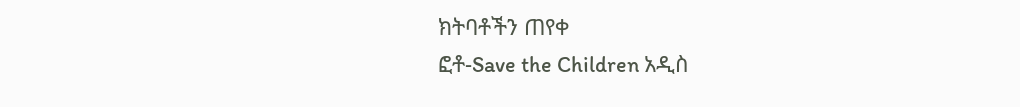ክትባቶችን ጠየቀ
ፎቶ-Save the Children አዲስ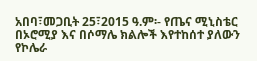አበባ፣መጋቢት 25፣2015 ዓ.ም፡- የጤና ሚኒስቴር በኦሮሚያ እና በሶማሌ ክልሎች እየተከሰተ ያለውን የኮሌራ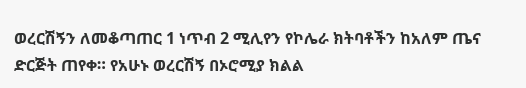ወረርሽኝን ለመቆጣጠር 1 ነጥብ 2 ሚሊየን የኮሌራ ክትባቶችን ከአለም ጤና ድርጅት ጠየቀ። የአሁኑ ወረርሽኝ በኦሮሚያ ክልል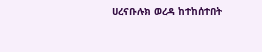ሀረናቡሉክ ወረዳ ከተከሰተበት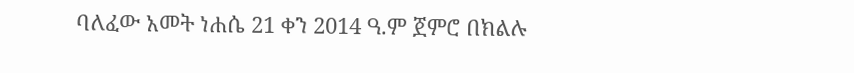ባለፈው አመት ነሐሴ 21 ቀን 2014 ዓ.ም ጀምሮ በክልሉ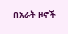በአራት ዞኖች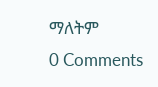ማለትም
0 Comments